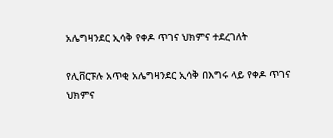አሌግዛንደር ኢሳቅ የቀዶ ጥገና ህክምና ተደረገለት

የሊቨርፑሉ አጥቂ አሌግዛንደር ኢሳቅ በእግሩ ላይ የቀዶ ጥገና ህክምና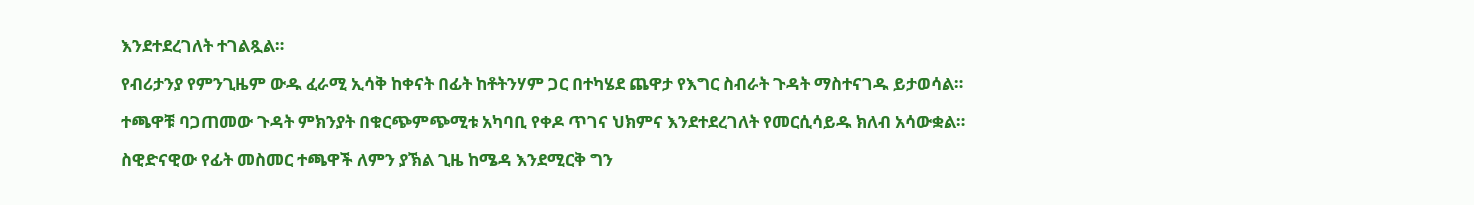እንደተደረገለት ተገልጿል።

የብሪታንያ የምንጊዜም ውዱ ፈራሚ ኢሳቅ ከቀናት በፊት ከቶትንሃም ጋር በተካሄደ ጨዋታ የእግር ስብራት ጉዳት ማስተናገዱ ይታወሳል።

ተጫዋቹ ባጋጠመው ጉዳት ምክንያት በቁርጭምጭሚቱ አካባቢ የቀዶ ጥገና ህክምና እንደተደረገለት የመርሲሳይዱ ክለብ አሳውቋል።

ስዊድናዊው የፊት መስመር ተጫዋች ለምን ያኽል ጊዜ ከሜዳ እንደሚርቅ ግን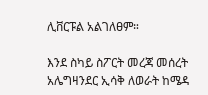ሊቨርፑል አልገለፀም።

እንደ ስካይ ስፖርት መረጃ መሰረት አሌግዛንደር ኢሳቅ ለወራት ከሜዳ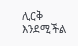ሊርቅ እንደሚችል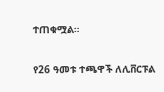ተጠቁሟል።

የ26 ዓመቱ ተጫዋች ለሊቨርፑል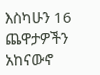እስካሁን 16 ጨዋታዎችን አከናውኖ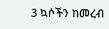3 ኳሶችን ከመረብ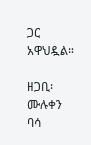ጋር አዋህዷል።

ዘጋቢ፡ ሙሉቀን ባሳ